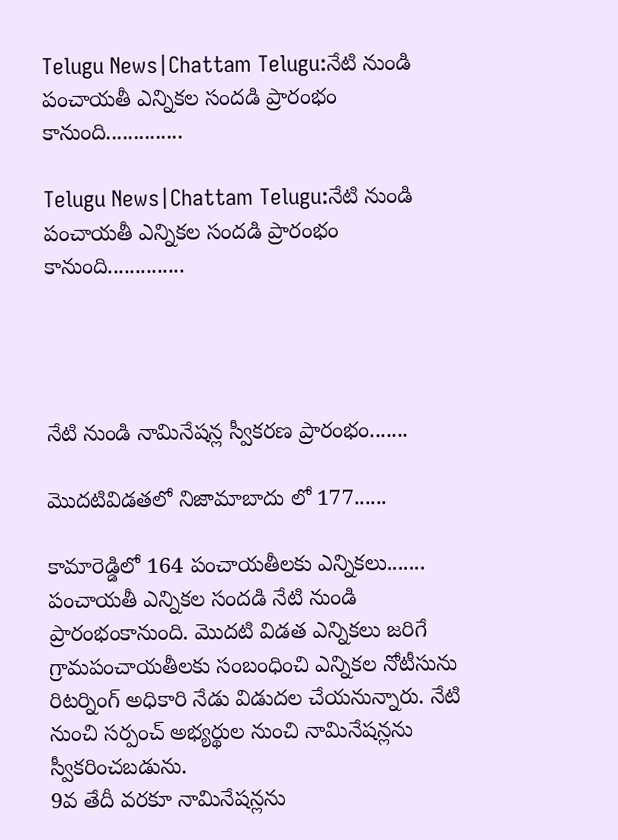Telugu News|Chattam Telugu:నేటి నుండి పంచాయతీ ఎన్నికల సందడి ప్రారంభం కానుంది..............

Telugu News|Chattam Telugu:నేటి నుండి పంచాయతీ ఎన్నికల సందడి ప్రారంభం కానుంది..............




నేటి నుండి నామినేషన్ల స్వీకరణ ప్రారంభం.......

మొదటివిడతలో నిజామాబాదు లో 177......

కామారెడ్డిలో 164 పంచాయతీలకు ఎన్నికలు.......
పంచాయతీ ఎన్నికల సందడి నేటి నుండి ప్రారంభంకానుంది. మొదటి విడత ఎన్నికలు జరిగే గ్రామపంచాయతీలకు సంబంధించి ఎన్నికల నోటీసును రిటర్నింగ్ అధికారి నేడు విడుదల చేయనున్నారు. నేటి నుంచి సర్పంచ్ అభ్యర్థుల నుంచి నామినేషన్లను స్వీకరించబడును.
9వ తేదీ వరకూ నామినేషన్లను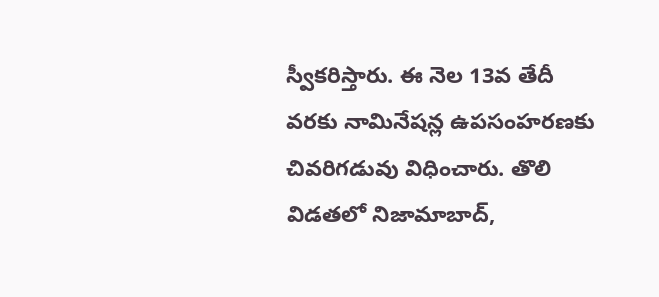స్వీకరిస్తారు. ఈ నెల 13వ తేదీ వరకు నామినేషన్ల ఉపసంహరణకు చివరిగడువు విధించారు. తొలి  విడతలో నిజామాబాద్,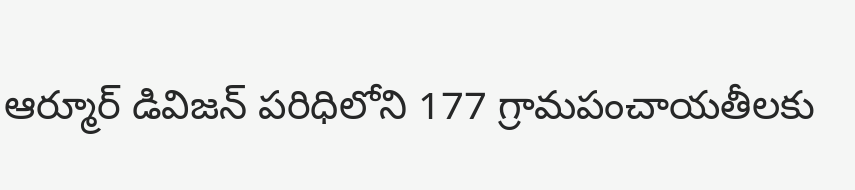ఆర్మూర్ డివిజన్ పరిధిలోని 177 గ్రామపంచాయతీలకు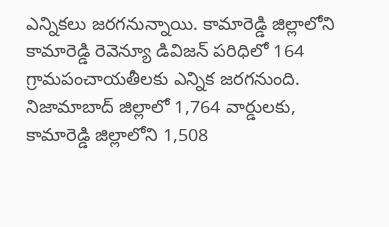ఎన్నికలు జరగనున్నాయి. కామారెడ్డి జిల్లాలోని కామారెడ్డి రెవెన్యూ డివిజన్ పరిధిలో 164 గ్రామపంచాయతీలకు ఎన్నిక జరగనుంది. నిజామాబాద్ జిల్లాలో 1,764 వార్డులకు, కామారెడ్డి జిల్లాలోని 1,508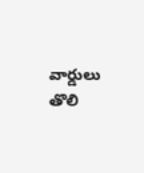వార్డులు తొలి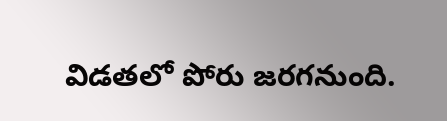విడతలో పోరు జరగనుంది.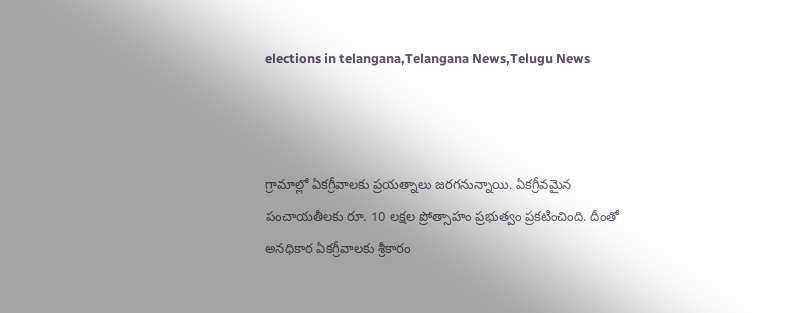elections in telangana,Telangana News,Telugu News



గ్రామాల్లో ఏకగ్రీవాలకు ప్రయత్నాలు జరగనున్నాయి. ఏకగ్రీవమైన పంచాయతీలకు రూ. 10 లక్షల ప్రోత్సాహం ప్రభుత్వం ప్రకటించింది. దీంతో అనధికార ఏకగ్రీవాలకు శ్రీకారం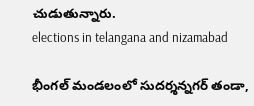చుడుతున్నారు.
elections in telangana and nizamabad

భీంగల్ మండలంలో సుదర్శన్నగర్ తండా,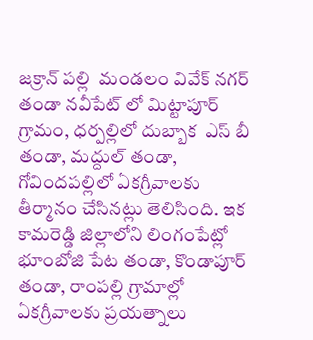జక్రాన్ పల్లి  మండలం వివేక్ నగర్ తండా నవీపేట్ లో మిట్టాపూర్ గ్రామం, ధర్పల్లిలో దుబ్బాక  ఎస్ బీ తండా, మద్దుల్ తండా, గోవిందపల్లిలో ఏకగ్రీవాలకు తీర్మానం చేసినట్లు తెలిసింది. ఇక కామరెడ్డి జిల్లాలోని లింగంపేట్లో భూంబోజి పేట తండా, కొండాపూర్ తండా, రాంపల్లి గ్రామాల్లో ఏకగ్రీవాలకు ప్రయత్నాలు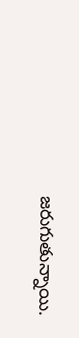జరుగుతున్నాయి.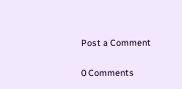Post a Comment

0 Comments